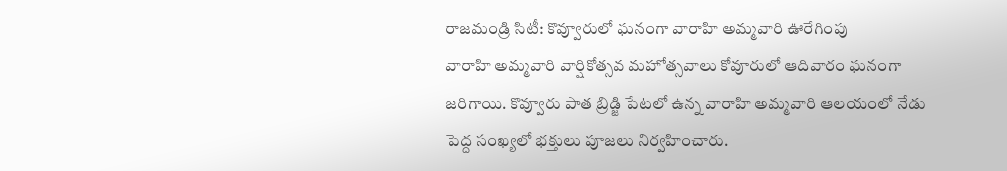రాజమండ్రి సిటీ: కొవ్వూరులో ఘనంగా వారాహి అమ్మవారి ఊరేగింపు
వారాహి అమ్మవారి వార్షికోత్సవ మహోత్సవాలు కోవూరులో ఆదివారం ఘనంగా జరిగాయి. కొవ్వూరు పాత బ్రిడ్జి పేటలో ఉన్న వారాహి అమ్మవారి ఆలయంలో నేడు పెద్ద సంఖ్యలో భక్తులు పూజలు నిర్వహించారు.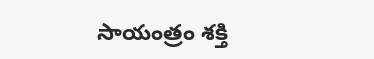సాయంత్రం శక్తి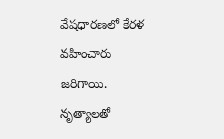వేషధారణలో కేరళ వహించారు జరిగాయి. నృత్యాలతో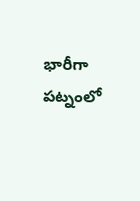భారీగా పట్నంలో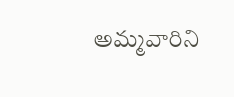అమ్మవారిని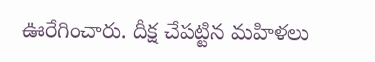ఊరేగించారు. దీక్ష చేపట్టిన మహిళలు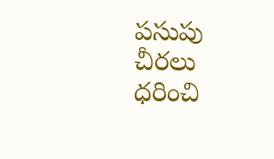పసుపు చీరలు ధరించి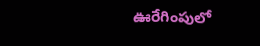ఊరేగింపులో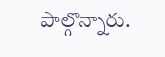పాల్గొన్నారు.